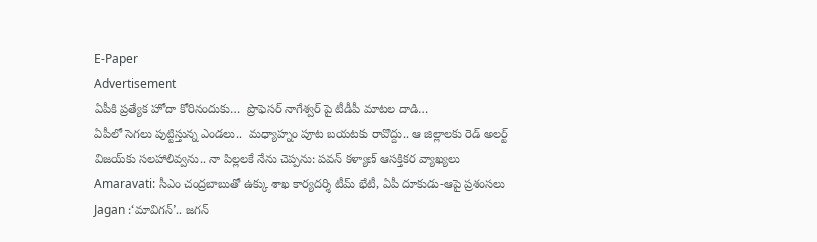E-Paper
Advertisement
ఏపీకి ప్ర‌త్యేక హోదా కోరినందుకు…  ప్రొఫెస‌ర్ నాగేశ్వ‌ర్‌ పై టీడీపీ మాట‌ల దాడి…
ఏపీలో సెగలు పుట్టిస్తున్న ఎండలు..  మధ్యాహ్నం పూట బయటకు రావొద్దు.. ఆ జిల్లాలకు రెడ్ అలర్ట్
విజయ్‌కు సలహాలివ్వను.. నా పిల్లలకే నేను చెప్పను: పవన్ కళ్యాణ్ ఆసక్తికర వ్యాఖ్యలు
Amaravati: సీఎం చంద్రబాబుతో ఉక్కు శాఖ కార్యదర్శి టీమ్ భేటీ, ఏపీ దూకుడు-ఆపై ప్రశంసలు
Jagan :‘మావిగన్’.. జగన్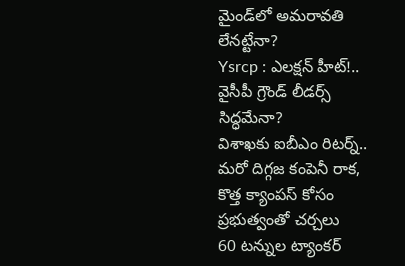మైండ్‌లో అమరావతి లేనట్టేనా?
Ysrcp : ఎలక్షన్ హీట్!.. వైసీపీ గ్రౌండ్ లీడర్స్ సిద్ధమేనా?
విశాఖకు ఐబీఎం రిటర్న్..  మరో దిగ్గజ కంపెనీ రాక, కొత్త క్యాంపస్ కోసం ప్రభుత్వంతో చర్చలు
60 టన్నుల ట్యాంకర్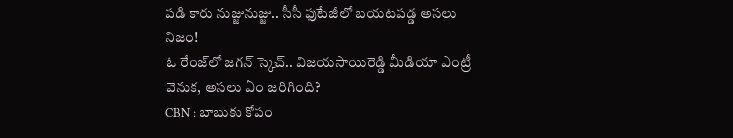ప‌డి కారు నుజ్జునుజ్జు.. సీసీ ఫుటేజీలో బయటపడ్డ అస‌లు నిజం!
ఓ రేంజ్‌లో జగన్ స్కెచ్.. విజయసాయిరెడ్డి మీడియా ఎంట్రీ వెనుక, అసలు ఏం జరిగింది?
CBN : బాబుకు కోపం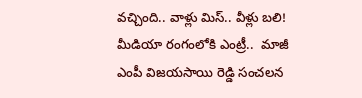వచ్చింది.. వాళ్లు మిస్.. వీళ్లు బలి!
మీడియా రంగంలోకి ఎంట్రీ..  మాజీ ఎంపీ విజయసాయి రెడ్డి సంచలన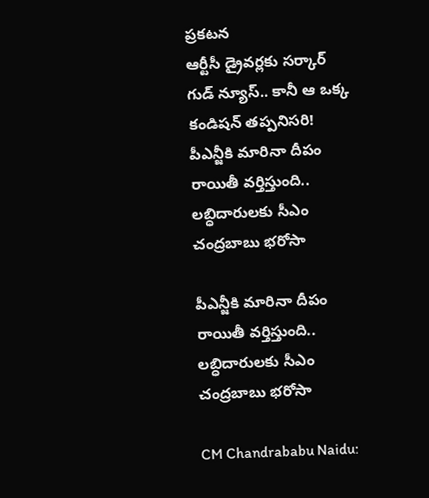ప్రకటన
ఆర్టీసీ డ్రైవర్లకు సర్కార్ గుడ్ న్యూస్.. కానీ ఆ ఒక్క కండిషన్ తప్పనిసరి!
పీఎన్జీకి మారినా దీపం రాయితీ వర్తిస్తుంది.. లబ్ధిదారులకు సీఎం చంద్రబాబు భరోసా

పీఎన్జీకి మారినా దీపం రాయితీ వర్తిస్తుంది.. లబ్ధిదారులకు సీఎం చంద్రబాబు భరోసా

CM Chandrababu Naidu: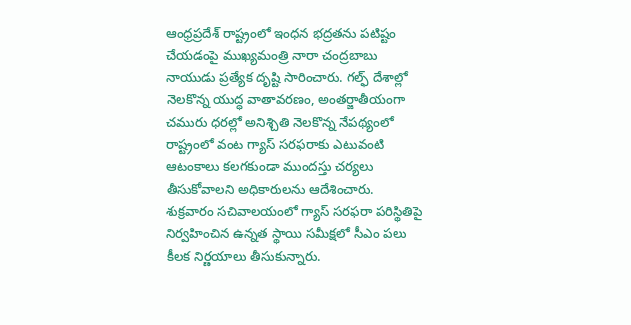ఆంధ్రప్రదేశ్ రాష్ట్రంలో ఇంధన భద్రతను పటిష్టం చేయడంపై ముఖ్యమంత్రి నారా చంద్రబాబు నాయుడు ప్రత్యేక దృష్టి సారించారు. గల్ఫ్ దేశాల్లో నెలకొన్న యుద్ధ వాతావరణం, అంతర్జాతీయంగా చమురు ధరల్లో అనిశ్చితి నెలకొన్న నేపథ్యంలో రాష్ట్రంలో వంట గ్యాస్ సరఫరాకు ఎటువంటి ఆటంకాలు కలగకుండా ముందస్తు చర్యలు తీసుకోవాలని అధికారులను ఆదేశించారు. శుక్రవారం సచివాలయంలో గ్యాస్ సరఫరా పరిస్థితిపై నిర్వహించిన ఉన్నత స్థాయి సమీక్షలో సీఎం పలు కీలక నిర్ణయాలు తీసుకున్నారు.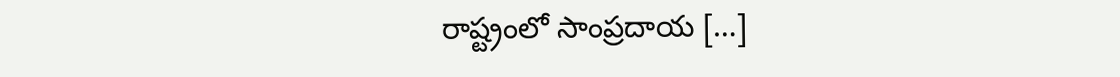రాష్ట్రంలో సాంప్రదాయ […]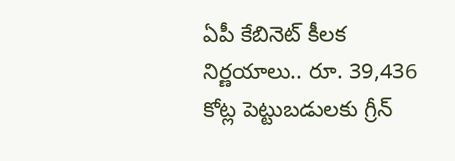ఏపీ కేబినెట్ కీలక నిర్ణయాలు.. రూ. 39,436 కోట్ల పెట్టుబడులకు గ్రీన్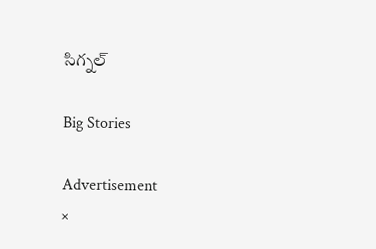సిగ్నల్

Big Stories

Advertisement
×